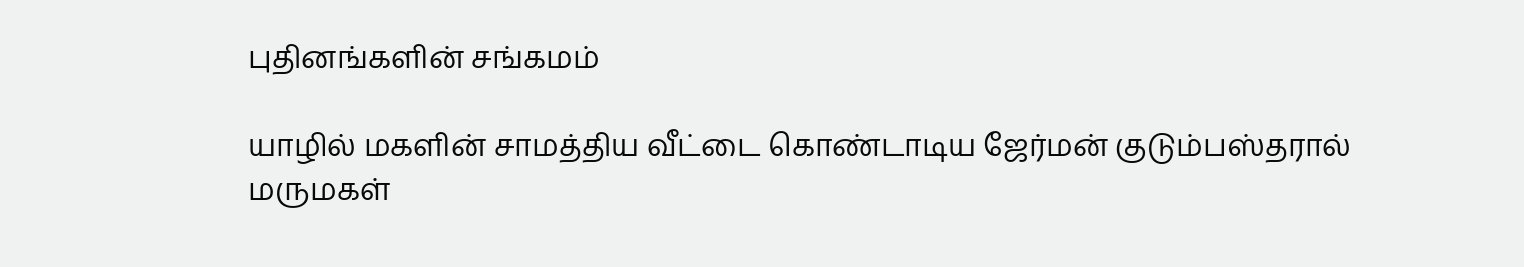புதினங்களின் சங்கமம்

யாழில் மகளின் சாமத்திய வீட்டை கொண்டாடிய ஜேர்மன் குடும்பஸ்தரால் மருமகள்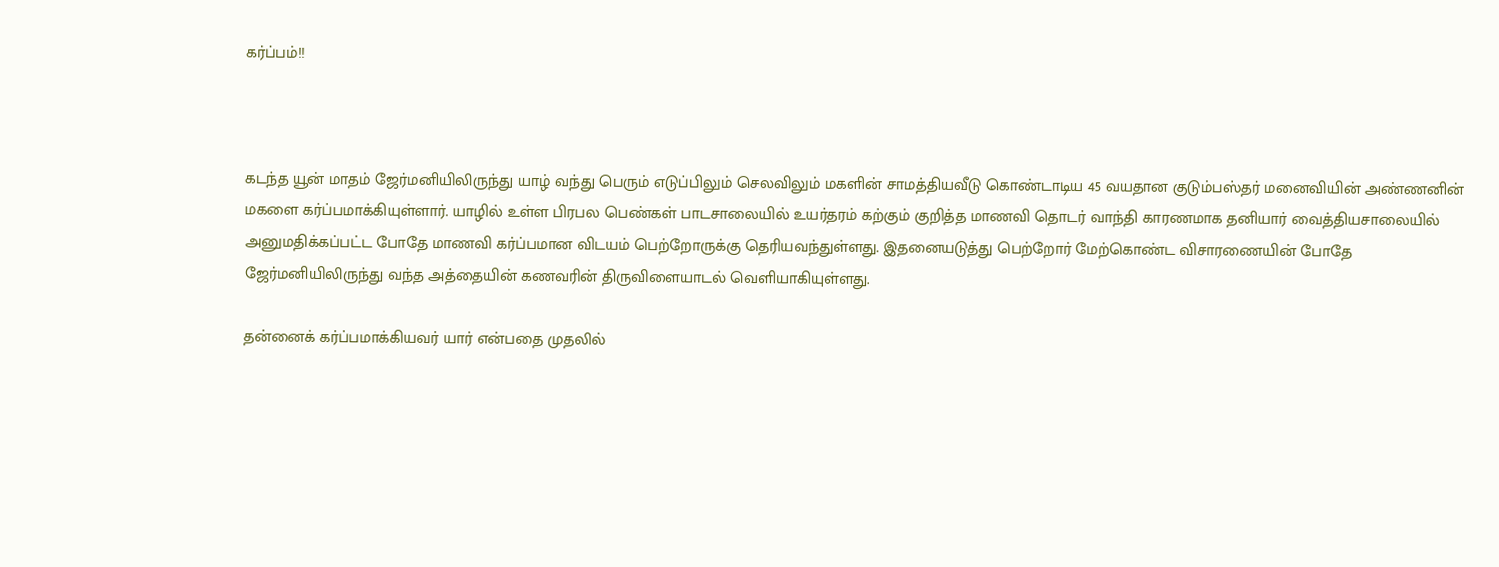கர்ப்பம்!!



கடந்த யூன் மாதம் ஜேர்மனியிலிருந்து யாழ் வந்து பெரும் எடுப்பிலும் செலவிலும் மகளின் சாமத்தியவீடு கொண்டாடிய 45 வயதான குடும்பஸ்தர் மனைவியின் அண்ணனின் மகளை கர்ப்பமாக்கியுள்ளார். யாழில் உள்ள பிரபல பெண்கள் பாடசாலையில் உயர்தரம் கற்கும் குறித்த மாணவி தொடர் வாந்தி காரணமாக தனியார் வைத்தியசாலையில் அனுமதிக்கப்பட்ட போதே மாணவி கர்ப்பமான விடயம் பெற்றோருக்கு தெரியவந்துள்ளது. இதனையடுத்து பெற்றோர் மேற்கொண்ட விசாரணையின் போதே ஜேர்மனியிலிருந்து வந்த அத்தையின் கணவரின் திருவிளையாடல் வெளியாகியுள்ளது.

தன்னைக் கர்ப்பமாக்கியவர் யார் என்பதை முதலில்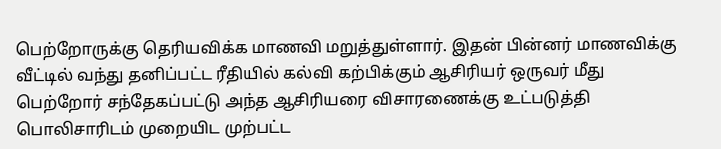பெற்றோருக்கு தெரியவிக்க மாணவி மறுத்துள்ளார். இதன் பின்னர் மாணவிக்கு வீட்டில் வந்து தனிப்பட்ட ரீதியில் கல்வி கற்பிக்கும் ஆசிரியர் ஒருவர் மீது பெற்றோர் சந்தேகப்பட்டு அந்த ஆசிரியரை விசாரணைக்கு உட்படுத்தி பொலிசாரிடம் முறையிட முற்பட்ட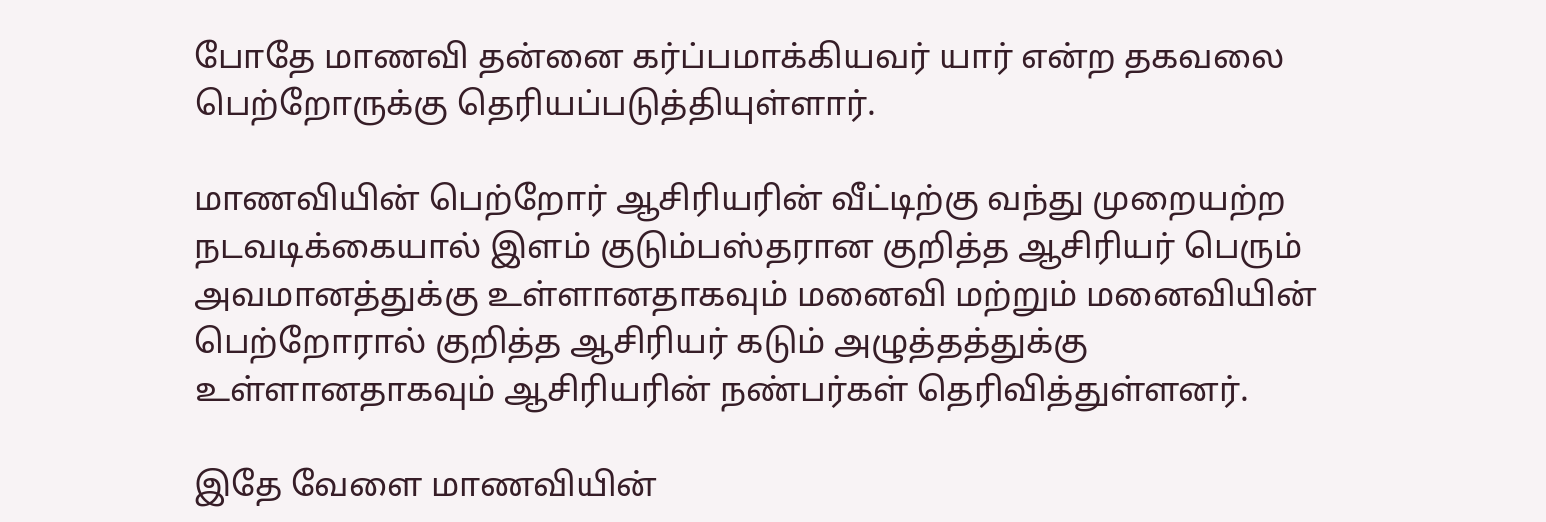போதே மாணவி தன்னை கர்ப்பமாக்கியவர் யார் என்ற தகவலை பெற்றோருக்கு தெரியப்படுத்தியுள்ளார்.

மாணவியின் பெற்றோர் ஆசிரியரின் வீட்டிற்கு வந்து முறையற்ற நடவடிக்கையால் இளம் குடும்பஸ்தரான குறித்த ஆசிரியர் பெரும் அவமானத்துக்கு உள்ளானதாகவும் மனைவி மற்றும் மனைவியின் பெற்றோரால் குறித்த ஆசிரியர் கடும் அழுத்தத்துக்கு உள்ளானதாகவும் ஆசிரியரின் நண்பர்கள் தெரிவித்துள்ளனர்.

இதே வேளை மாணவியின்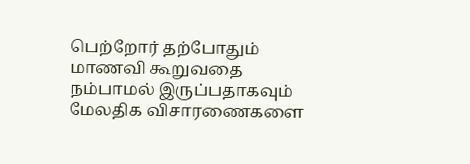பெற்றோர் தற்போதும் மாணவி கூறுவதை நம்பாமல் இருப்பதாகவும் மேலதிக விசாரணைகளை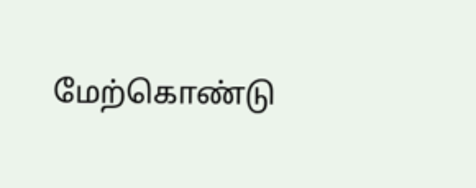மேற்கொண்டு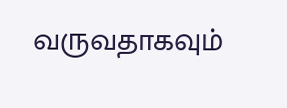வருவதாகவும்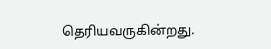தெரியவருகின்றது.